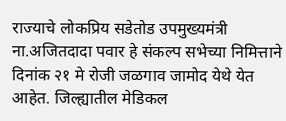राज्याचे लोकप्रिय सडेतोड उपमुख्यमंत्री ना.अजितदादा पवार हे संकल्प सभेच्या निमित्ताने दिनांक २१ मे रोजी जळगाव जामोद येथे येत आहेत. जिल्ह्यातील मेडिकल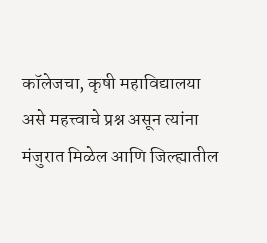कॉलेजचा, कृषी महाविद्यालया असे महत्त्वाचे प्रश्न असून त्यांना मंजुरात मिळेल आणि जिल्ह्यातील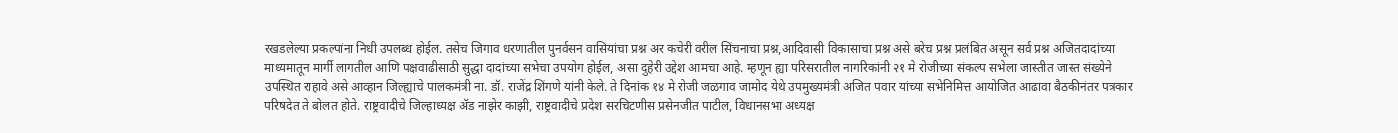रखडलेल्या प्रकल्पांना निधी उपलब्ध होईल. तसेच जिगाव धरणातील पुनर्वसन वासियांचा प्रश्न अर कचेरी वरील सिंचनाचा प्रश्न,आदिवासी विकासाचा प्रश्न असे बरेच प्रश्न प्रलंबित असून सर्व प्रश्न अजितदादांच्या माध्यमातून मार्गी लागतील आणि पक्षवाढीसाठी सुद्धा दादांच्या सभेचा उपयोग होईल, असा दुहेरी उद्देश आमचा आहे. म्हणून ह्या परिसरातील नागरिकांनी २१ मे रोजीच्या संकल्प सभेला जास्तीत जास्त संख्येने उपस्थित राहावे असे आव्हान जिल्ह्याचे पालकमंत्री ना. डॉ. राजेंद्र शिंगणे यांनी केले. ते दिनांक १४ मे रोजी जळगाव जामोद येथे उपमुख्यमंत्री अजित पवार यांच्या सभेनिमित्त आयोजित आढावा बैठकीनंतर पत्रकार परिषदेत ते बोलत होते. राष्ट्रवादीचे जिल्हाध्यक्ष ॲड नाझेर काझी, राष्ट्रवादीचे प्रदेश सरचिटणीस प्रसेनजीत पाटील, विधानसभा अध्यक्ष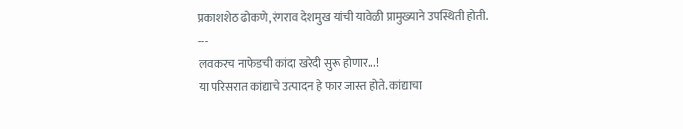प्रकाशशेठ ढोकणे,रंगराव देशमुख यांची यावेळी प्रामुख्याने उपस्थिती होती.
---
लवकरच नाफेडची कांदा खरेदी सुरू होणार...!
या परिसरात कांद्याचे उत्पादन हे फार जास्त होते. कांद्याचा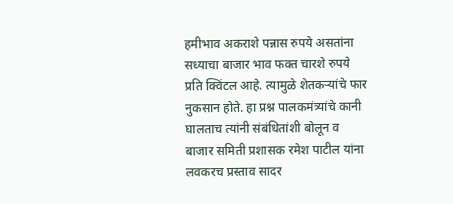हमीभाव अकराशे पन्नास रुपये असतांना सध्याचा बाजार भाव फक्त चारशे रुपये प्रति क्विंटल आहे. त्यामुळे शेतकऱ्यांचे फार नुकसान होते. हा प्रश्न पालकमंत्र्यांचे कानी घालताच त्यांनी संबंधितांशी बोलून व बाजार समिती प्रशासक रमेश पाटील यांना लवकरच प्रस्ताव सादर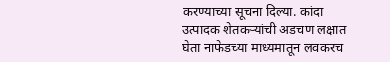करण्याच्या सूचना दिल्या. कांदा उत्पादक शेतकऱ्यांची अडचण लक्षात घेता नाफेडच्या माध्यमातून लवकरच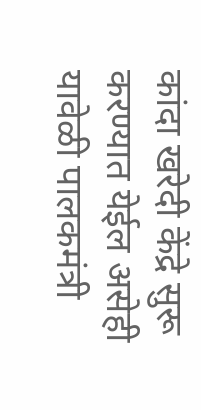कांदा खरेदी केंद्रे सुरू करण्यात येईल असेही यावेळी पालकमंत्री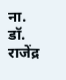ना. डॉ. राजेंद्र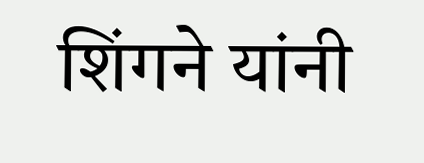शिंगने यांनी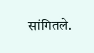सांगितले.